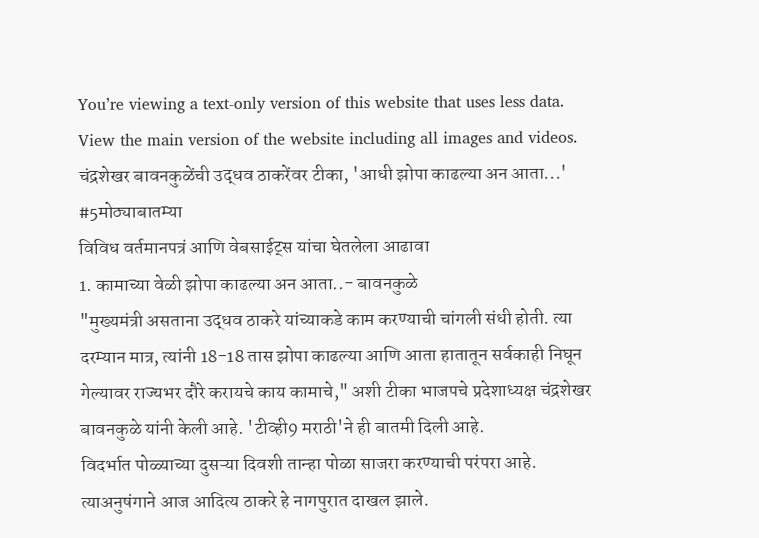You’re viewing a text-only version of this website that uses less data. View the main version of the website including all images and videos.
चंद्रशेखर बावनकुळेंची उद्धव ठाकरेंवर टीका, 'आधी झोपा काढल्या अन आता...' #5मोठ्याबातम्या
विविध वर्तमानपत्रं आणि वेबसाईट्स यांचा घेतलेला आढावा
1. कामाच्या वेळी झोपा काढल्या अन आता..- बावनकुळे
"मुख्यमंत्री असताना उद्धव ठाकरे यांच्याकडे काम करण्याची चांगली संधी होती. त्या दरम्यान मात्र, त्यांनी 18-18 तास झोपा काढल्या आणि आता हातातून सर्वकाही निघून गेल्यावर राज्यभर दौरे करायचे काय कामाचे," अशी टीका भाजपचे प्रदेशाध्यक्ष चंद्रशेखर बावनकुळे यांनी केली आहे. 'टीव्ही9 मराठी'ने ही बातमी दिली आहे.
विदर्भात पोळ्याच्या दुसऱ्या दिवशी तान्हा पोळा साजरा करण्याची परंपरा आहे. त्याअनुषंगाने आज आदित्य ठाकरे हे नागपुरात दाखल झाले.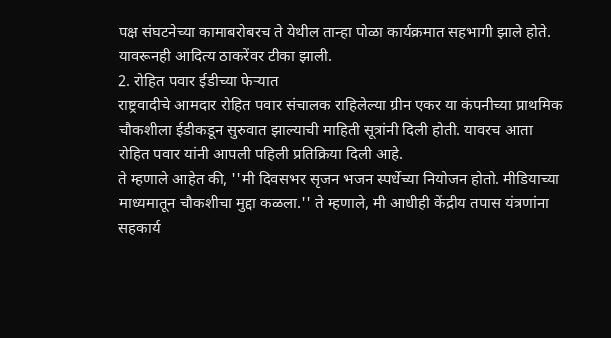पक्ष संघटनेच्या कामाबरोबरच ते येथील तान्हा पोळा कार्यक्रमात सहभागी झाले होते.
यावरूनही आदित्य ठाकरेंवर टीका झाली.
2. रोहित पवार ईडीच्या फेऱ्यात
राष्ट्रवादीचे आमदार रोहित पवार संचालक राहिलेल्या ग्रीन एकर या कंपनीच्या प्राथमिक चौकशीला ईडीकडून सुरुवात झाल्याची माहिती सूत्रांनी दिली होती. यावरच आता रोहित पवार यांनी आपली पहिली प्रतिक्रिया दिली आहे.
ते म्हणाले आहेत की, ''मी दिवसभर सृजन भजन स्पर्धेच्या नियोजन होतो. मीडियाच्या माध्यमातून चौकशीचा मुद्दा कळला.'' ते म्हणाले, मी आधीही केंद्रीय तपास यंत्रणांना सहकार्य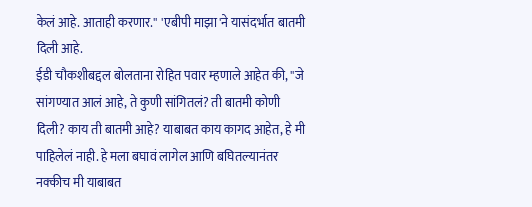केलं आहे. आताही करणार.'' 'एबीपी माझा'ने यासंदर्भात बातमी दिली आहे.
ईडी चौकशीबद्दल बोलताना रोहित पवार म्हणाले आहेत की, ''जे सांगण्यात आलं आहे, ते कुणी सांगितलं? ती बातमी कोणी दिली? काय ती बातमी आहे? याबाबत काय कागद आहेत, हे मी पाहिलेलं नाही. हे मला बघावं लागेल आणि बघितल्यानंतर नक्कीच मी याबाबत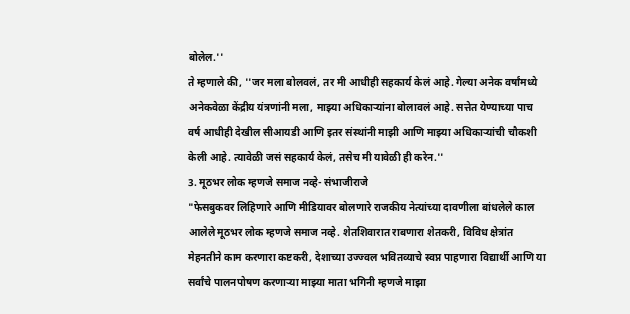बोलेल.''
ते म्हणाले की, ''जर मला बोलवलं, तर मी आधीही सहकार्य केलं आहे. गेल्या अनेक वर्षांमध्ये अनेकवेळा केंद्रीय यंत्रणांनी मला, माझ्या अधिकाऱ्यांना बोलावलं आहे. सत्तेत येण्याच्या पाच वर्ष आधीही देखील सीआयडी आणि इतर संस्थांनी माझी आणि माझ्या अधिकाऱ्यांची चौकशी केली आहे. त्यावेळी जसं सहकार्य केलं, तसेच मी यावेळी ही करेन.''
3. मूठभर लोक म्हणजे समाज नव्हे- संभाजीराजे
"फेसबुकवर लिहिणारे आणि मीडियावर बोलणारे राजकीय नेत्यांच्या दावणीला बांधलेले काल आलेले मूठभर लोक म्हणजे समाज नव्हे. शेतशिवारात राबणारा शेतकरी, विविध क्षेत्रांत मेहनतीने काम करणारा कष्टकरी, देशाच्या उज्ज्वल भवितव्याचे स्वप्न पाहणारा विद्यार्थी आणि या सर्वांचे पालनपोषण करणाऱ्या माझ्या माता भगिनी म्हणजे माझा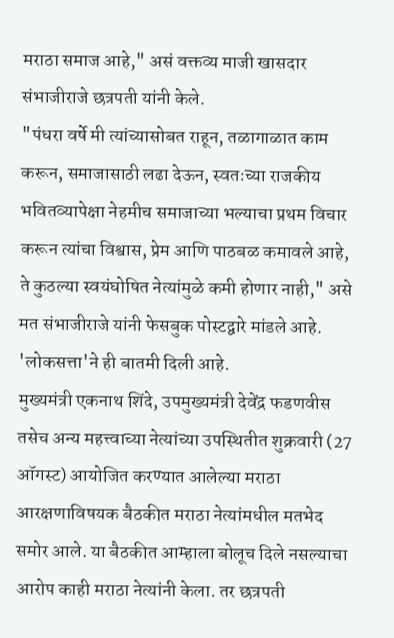मराठा समाज आहे," असं वक्तव्य माजी खासदार संभाजीराजे छत्रपती यांनी केले.
"पंधरा वर्षे मी त्यांच्यासोबत राहून, तळागाळात काम करून, समाजासाठी लढा देऊन, स्वतःच्या राजकीय भवितव्यापेक्षा नेहमीच समाजाच्या भल्याचा प्रथम विचार करून त्यांचा विश्वास, प्रेम आणि पाठबळ कमावले आहे, ते कुठल्या स्वयंघोषित नेत्यांमुळे कमी होणार नाही," असे मत संभाजीराजे यांनी फेसबुक पोस्टद्वारे मांडले आहे. 'लोकसत्ता'ने ही बातमी दिली आहे.
मुख्यमंत्री एकनाथ शिंदे, उपमुख्यमंत्री देवेंद्र फडणवीस तसेच अन्य महत्त्वाच्या नेत्यांच्या उपस्थितीत शुक्रवारी (27 ऑगस्ट) आयोजित करण्यात आलेल्या मराठा आरक्षणाविषयक बैठकीत मराठा नेत्यांमधील मतभेद समोर आले. या बैठकीत आम्हाला बोलूच दिले नसल्याचा आरोप काही मराठा नेत्यांनी केला. तर छत्रपती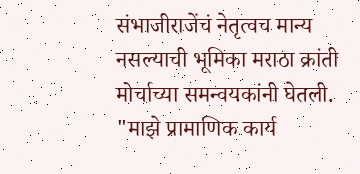संभाजीराजेंचं नेतृत्वच मान्य नसल्याची भूमिका मराठा क्रांती मोर्चाच्या समन्वयकांनी घेतली.
"माझे प्रामाणिक कार्य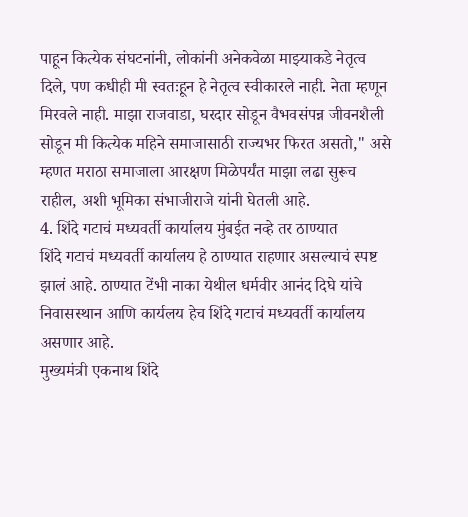पाहून कित्येक संघटनांनी, लोकांनी अनेकवेळा माझ्याकडे नेतृत्व दिले, पण कधीही मी स्वतःहून हे नेतृत्व स्वीकारले नाही. नेता म्हणून मिरवले नाही. माझा राजवाडा, घरदार सोडून वैभवसंपन्न जीवनशैली सोडून मी कित्येक महिने समाजासाठी राज्यभर फिरत असतो," असे म्हणत मराठा समाजाला आरक्षण मिळेपर्यंत माझा लढा सुरूच राहील, अशी भूमिका संभाजीराजे यांनी घेतली आहे.
4. शिंदे गटाचं मध्यवर्ती कार्यालय मुंबईत नव्हे तर ठाण्यात
शिंदे गटाचं मध्यवर्ती कार्यालय हे ठाण्यात राहणार असल्याचं स्पष्ट झालं आहे. ठाण्यात टेंभी नाका येथील धर्मवीर आनंद दिघे यांचे निवासस्थान आणि कार्यलय हेच शिंदे गटाचं मध्यवर्ती कार्यालय असणार आहे.
मुख्यमंत्री एकनाथ शिंदे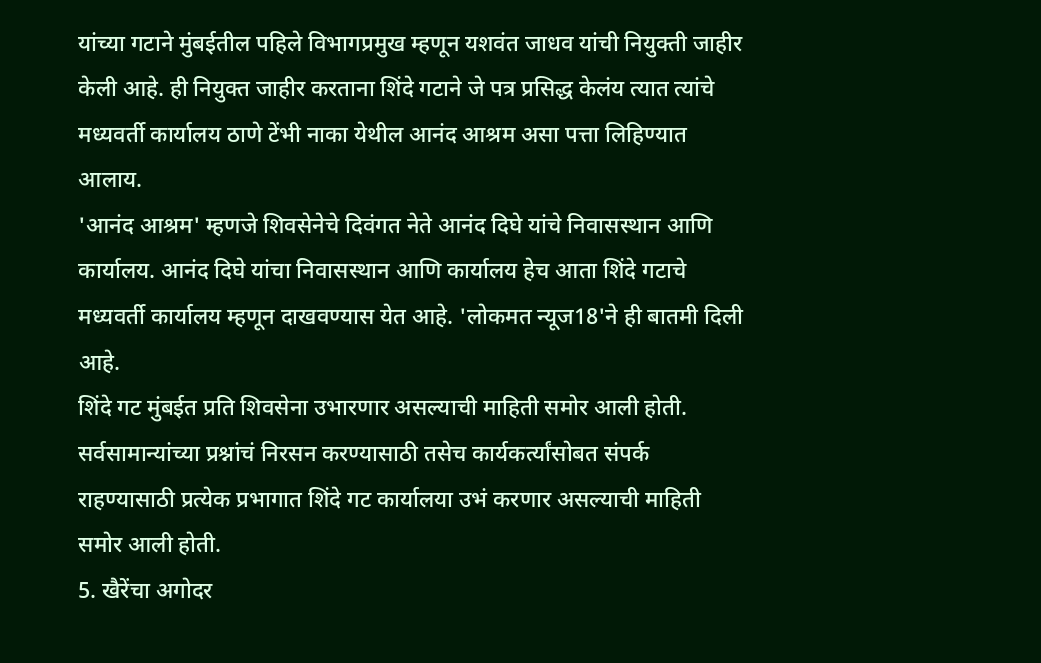यांच्या गटाने मुंबईतील पहिले विभागप्रमुख म्हणून यशवंत जाधव यांची नियुक्ती जाहीर केली आहे. ही नियुक्त जाहीर करताना शिंदे गटाने जे पत्र प्रसिद्ध केलंय त्यात त्यांचे मध्यवर्ती कार्यालय ठाणे टेंभी नाका येथील आनंद आश्रम असा पत्ता लिहिण्यात आलाय.
'आनंद आश्रम' म्हणजे शिवसेनेचे दिवंगत नेते आनंद दिघे यांचे निवासस्थान आणि कार्यालय. आनंद दिघे यांचा निवासस्थान आणि कार्यालय हेच आता शिंदे गटाचे मध्यवर्ती कार्यालय म्हणून दाखवण्यास येत आहे. 'लोकमत न्यूज18'ने ही बातमी दिली आहे.
शिंदे गट मुंबईत प्रति शिवसेना उभारणार असल्याची माहिती समोर आली होती. सर्वसामान्यांच्या प्रश्नांचं निरसन करण्यासाठी तसेच कार्यकर्त्यांसोबत संपर्क राहण्यासाठी प्रत्येक प्रभागात शिंदे गट कार्यालया उभं करणार असल्याची माहिती समोर आली होती.
5. खैरेंचा अगोदर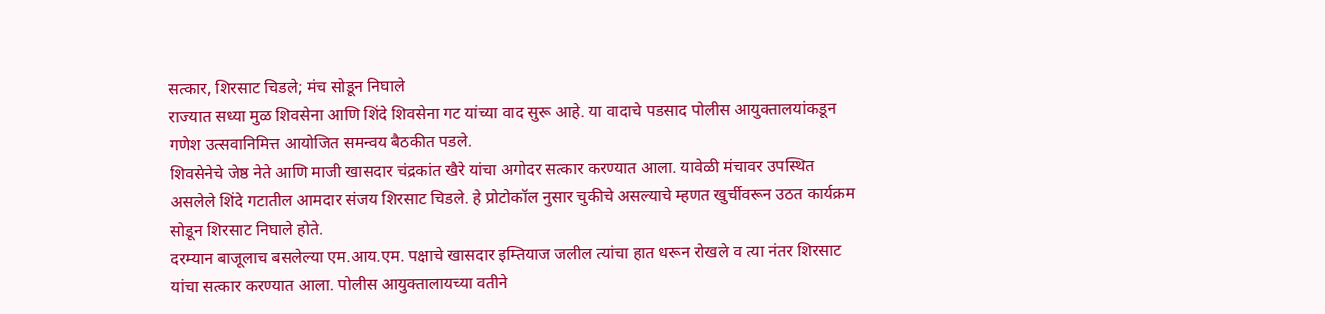सत्कार, शिरसाट चिडले; मंच सोडून निघाले
राज्यात सध्या मुळ शिवसेना आणि शिंदे शिवसेना गट यांच्या वाद सुरू आहे. या वादाचे पडसाद पोलीस आयुक्तालयांकडून गणेश उत्सवानिमित्त आयोजित समन्वय बैठकीत पडले.
शिवसेनेचे जेष्ठ नेते आणि माजी खासदार चंद्रकांत खैरे यांचा अगोदर सत्कार करण्यात आला. यावेळी मंचावर उपस्थित असलेले शिंदे गटातील आमदार संजय शिरसाट चिडले. हे प्रोटोकॉल नुसार चुकीचे असल्याचे म्हणत खुर्चीवरून उठत कार्यक्रम सोडून शिरसाट निघाले होते.
दरम्यान बाजूलाच बसलेल्या एम.आय.एम. पक्षाचे खासदार इम्तियाज जलील त्यांचा हात धरून रोखले व त्या नंतर शिरसाट यांचा सत्कार करण्यात आला. पोलीस आयुक्तालायच्या वतीने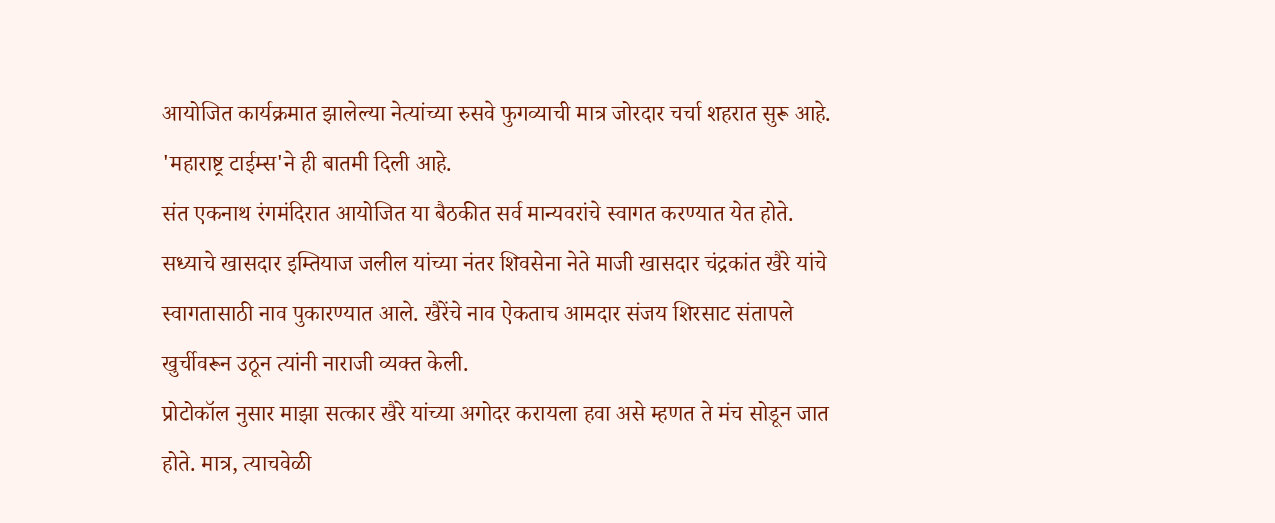आयोजित कार्यक्रमात झालेल्या नेत्यांच्या रुसवे फुगव्याची मात्र जोरदार चर्चा शहरात सुरू आहे. 'महाराष्ट्र टाईम्स'ने ही बातमी दिली आहे.
संत एकनाथ रंगमंदिरात आयोजित या बैठकीत सर्व मान्यवरांचे स्वागत करण्यात येत होते. सध्याचे खासदार इम्तियाज जलील यांच्या नंतर शिवसेना नेते माजी खासदार चंद्रकांत खैरे यांचे स्वागतासाठी नाव पुकारण्यात आले. खैरेंचे नाव ऐकताच आमदार संजय शिरसाट संतापले खुर्चीवरून उठून त्यांनी नाराजी व्यक्त केली.
प्रोटोकॉल नुसार माझा सत्कार खैरे यांच्या अगोदर करायला हवा असे म्हणत ते मंच सोडून जात होते. मात्र, त्याचवेळी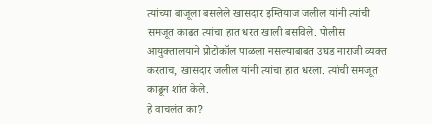त्यांच्या बाजूला बसलेले खासदार इम्तियाज जलील यांनी त्यांची समजूत काढत त्यांचा हात धरत खाली बसविले. पोलीस आयुक्तालयाने प्रोटोकॉल पाळला नसल्याबाबत उघड नाराजी व्यक्त करताच, खासदार जलील यांनी त्यांचा हात धरला. त्यांची समजूत काढून शांत केले.
हे वाचलंत का?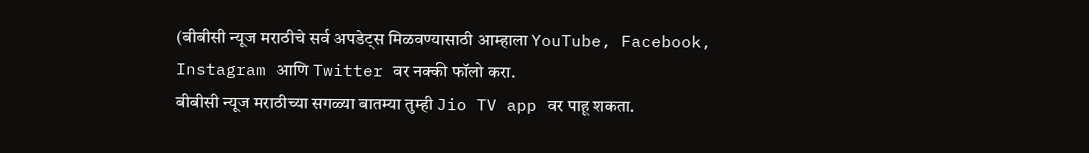(बीबीसी न्यूज मराठीचे सर्व अपडेट्स मिळवण्यासाठी आम्हाला YouTube, Facebook, Instagram आणि Twitter वर नक्की फॉलो करा.
बीबीसी न्यूज मराठीच्या सगळ्या बातम्या तुम्ही Jio TV app वर पाहू शकता.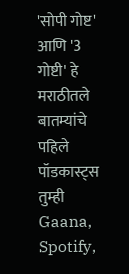'सोपी गोष्ट' आणि '3 गोष्टी' हे मराठीतले बातम्यांचे पहिले पॉडकास्ट्स तुम्ही Gaana, Spotify,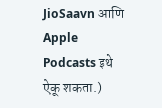JioSaavn आणि Apple Podcasts इथे ऐकू शकता.)